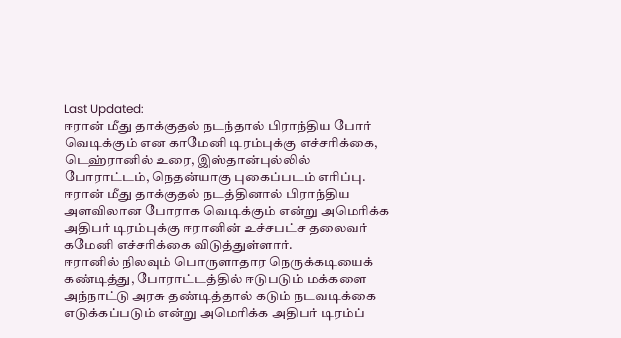Last Updated:
ஈரான் மீது தாக்குதல் நடந்தால் பிராந்திய போர் வெடிக்கும் என காமேனி டிரம்புக்கு எச்சரிக்கை, டெஹ்ரானில் உரை, இஸ்தான்புல்லில் போராட்டம், நெதன்யாகு புகைப்படம் எரிப்பு.
ஈரான் மீது தாக்குதல் நடத்தினால் பிராந்திய அளவிலான போராக வெடிக்கும் என்று அமெரிக்க அதிபர் டிரம்புக்கு ஈரானின் உச்சபட்ச தலைவர் கமேனி எச்சரிக்கை விடுத்துள்ளார்.
ஈரானில் நிலவும் பொருளாதார நெருக்கடியைக் கண்டித்து, போராட்டத்தில் ஈடுபடும் மக்களை அந்நாட்டு அரசு தண்டித்தால் கடும் நடவடிக்கை எடுக்கப்படும் என்று அமெரிக்க அதிபர் டிரம்ப்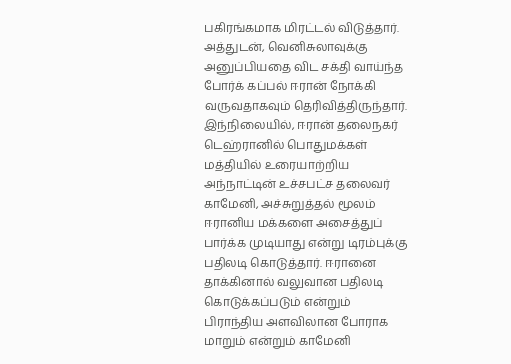பகிரங்கமாக மிரட்டல் விடுத்தார். அத்துடன், வெனிசுலாவுக்கு அனுப்பியதை விட சக்தி வாய்ந்த போர்க் கப்பல் ஈரான் நோக்கி வருவதாகவும் தெரிவித்திருந்தார்.
இந்நிலையில், ஈரான் தலைநகர் டெஹ்ரானில் பொதுமக்கள் மத்தியில் உரையாற்றிய அந்நாட்டின் உச்சபட்ச தலைவர் காமேனி, அச்சுறுத்தல் மூலம் ஈரானிய மக்களை அசைத்துப் பார்க்க முடியாது என்று டிரம்புக்கு பதிலடி கொடுத்தார். ஈரானை தாக்கினால் வலுவான பதிலடி கொடுக்கப்படும் என்றும் பிராந்திய அளவிலான போராக மாறும் என்றும் காமேனி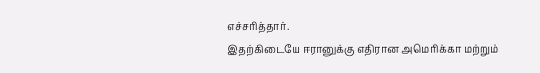எச்சரித்தார்.
இதற்கிடையே ஈரானுக்கு எதிரான அமெரிக்கா மற்றும்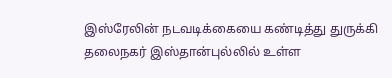இஸ்ரேலின் நடவடிக்கையை கண்டித்து துருக்கி தலைநகர் இஸ்தான்புல்லில் உள்ள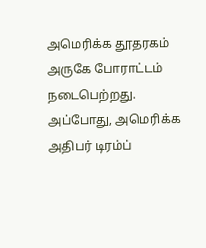அமெரிக்க தூதரகம் அருகே போராட்டம் நடைபெற்றது. அப்போது, அமெரிக்க அதிபர் டிரம்ப்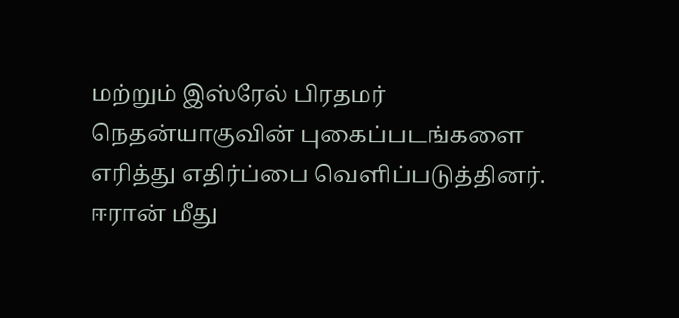மற்றும் இஸ்ரேல் பிரதமர் நெதன்யாகுவின் புகைப்படங்களை எரித்து எதிர்ப்பை வெளிப்படுத்தினர்.
ஈரான் மீது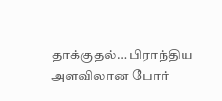தாக்குதல்… பிராந்திய அளவிலான போர்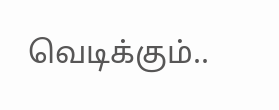வெடிக்கும்..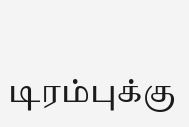டிரம்புக்கு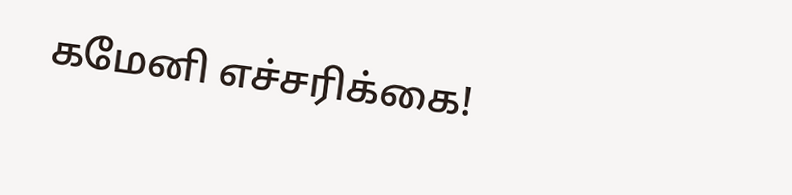கமேனி எச்சரிக்கை!